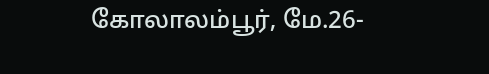கோலாலம்பூர், மே.26-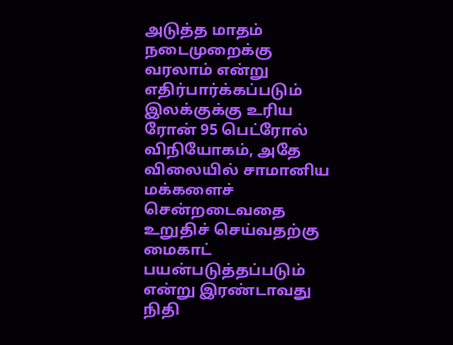அடுத்த மாதம் நடைமுறைக்கு வரலாம் என்று எதிர்பார்க்கப்படும் இலக்குக்கு உரிய ரோன் 95 பெட்ரோல் விநியோகம், அதே விலையில் சாமானிய மக்களைச் சென்றடைவதை உறுதிச் செய்வதற்கு மைகாட் பயன்படுத்தப்படும் என்று இரண்டாவது நிதி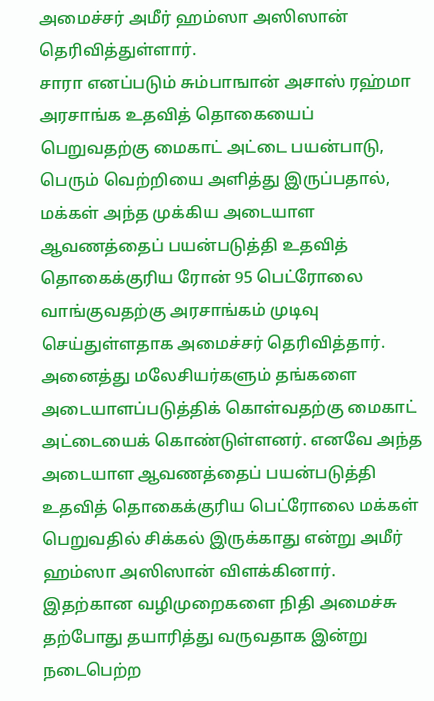அமைச்சர் அமீர் ஹம்ஸா அஸிஸான் தெரிவித்துள்ளார்.
சாரா எனப்படும் சும்பாஙான் அசாஸ் ரஹ்மா அரசாங்க உதவித் தொகையைப் பெறுவதற்கு மைகாட் அட்டை பயன்பாடு, பெரும் வெற்றியை அளித்து இருப்பதால், மக்கள் அந்த முக்கிய அடையாள ஆவணத்தைப் பயன்படுத்தி உதவித் தொகைக்குரிய ரோன் 95 பெட்ரோலை வாங்குவதற்கு அரசாங்கம் முடிவு செய்துள்ளதாக அமைச்சர் தெரிவித்தார்.
அனைத்து மலேசியர்களும் தங்களை அடையாளப்படுத்திக் கொள்வதற்கு மைகாட் அட்டையைக் கொண்டுள்ளனர். எனவே அந்த அடையாள ஆவணத்தைப் பயன்படுத்தி உதவித் தொகைக்குரிய பெட்ரோலை மக்கள் பெறுவதில் சிக்கல் இருக்காது என்று அமீர் ஹம்ஸா அஸிஸான் விளக்கினார்.
இதற்கான வழிமுறைகளை நிதி அமைச்சு தற்போது தயாரித்து வருவதாக இன்று நடைபெற்ற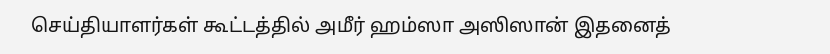செய்தியாளர்கள் கூட்டத்தில் அமீர் ஹம்ஸா அஸிஸான் இதனைத்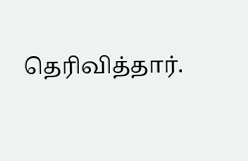தெரிவித்தார்.